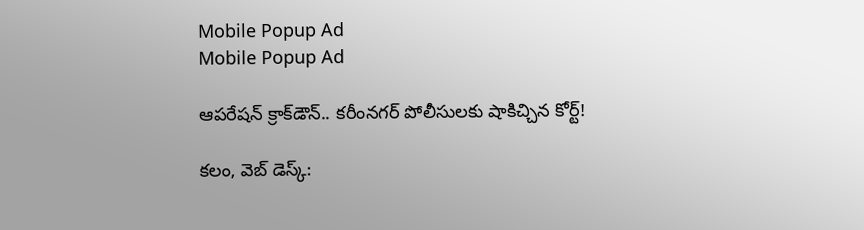Mobile Popup Ad
Mobile Popup Ad

ఆప‌రేష‌న్ క్రాక్‌డౌన్‌.. క‌రీంన‌గ‌ర్ పోలీసుల‌కు షాకిచ్చిన కోర్ట్‌!

క‌లం, వెబ్ డెస్క్‌: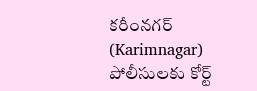క‌రీంన‌గ‌ర్ (Karimnagar) పోలీసుల‌కు కోర్ట్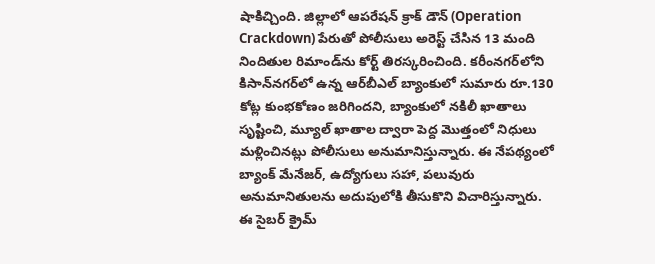షాకిచ్చింది. జిల్లాలో ఆప‌రేష‌న్ క్రాక్ డౌన్ (Operation Crackdown) పేరుతో పోలీసులు అరెస్ట్ చేసిన 13 మంది నిందితుల రిమాండ్‌ను కోర్ట్ తిర‌స్క‌రించింది. క‌రీంన‌గ‌ర్‌లోని కిసాన్‌న‌గ‌ర్‌లో ఉన్న ఆర్‌బీఎల్ బ్యాంకులో సుమారు రూ.130 కోట్ల కుంభ‌కోణం జ‌రిగింద‌ని, బ్యాంకులో న‌కిలీ ఖాతాలు సృష్టించి, మ్యూల్ ఖాతాల ద్వారా పెద్ద మొత్తంలో నిధులు మ‌ళ్లించిన‌ట్లు పోలీసులు అనుమానిస్తున్నారు. ఈ నేప‌థ్యంలో బ్యాంక్ మేనేజ‌ర్‌, ఉద్యోగులు స‌హా, ప‌లువురు అనుమానితుల‌ను అదుపులోకి తీసుకొని విచారిస్తున్నారు. ఈ సైబర్ క్రైమ్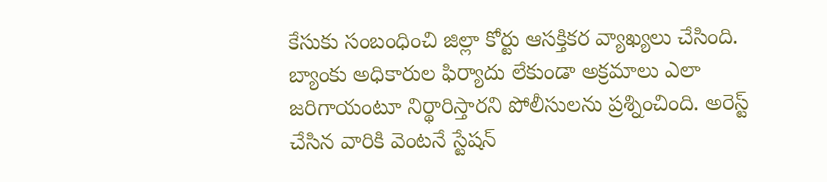కేసుకు సంబంధించి జిల్లా కోర్టు ఆస‌క్తిక‌ర వ్యాఖ్య‌లు చేసింది. బ్యాంకు అధికారుల ఫిర్యాదు లేకుండా అక్ర‌మాలు ఎలా జ‌రిగాయంటూ నిర్థారిస్తార‌ని పోలీసుల‌ను ప్ర‌శ్నించింది. అరెస్ట్ చేసిన వారికి వెంట‌నే స్టేష‌న్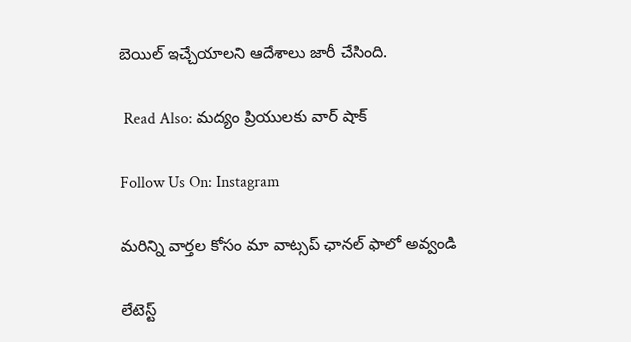బెయిల్ ఇచ్చేయాల‌ని ఆదేశాలు జారీ చేసింది.

 Read Also: మద్యం ప్రియులకు వార్ షాక్

Follow Us On: Instagram

మ‌రిన్ని వార్త‌ల కోసం మా వాట్స‌ప్ ఛాన‌ల్ ఫాలో అవ్వండి

లేటెస్ట్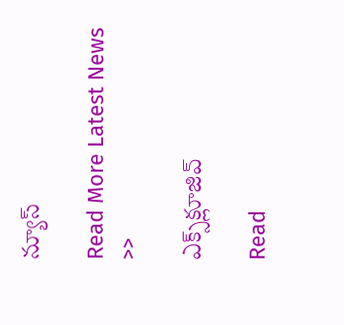న్యూస్‌

Read More Latest News >>

ఎక్స్‌క్లూజివ్‌

Read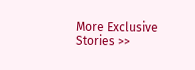More Exclusive Stories >>